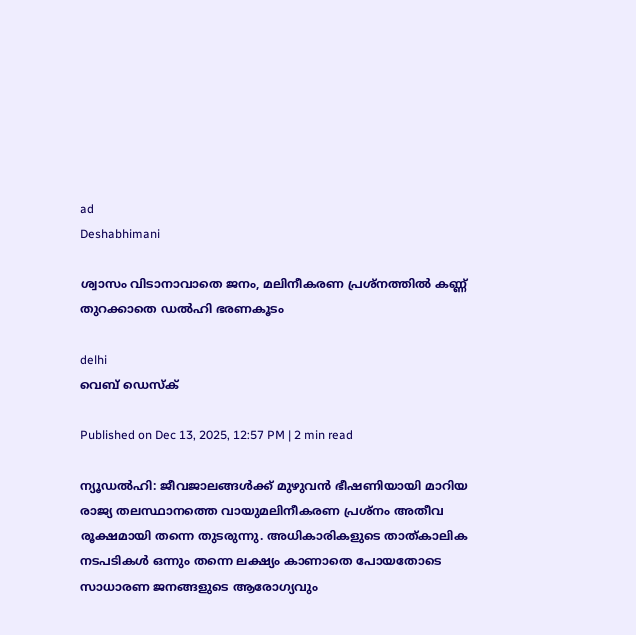ad
Deshabhimani

ശ്വാസം വിടാനാവാതെ ജനം, മലിനീകരണ പ്രശ്നത്തിൽ കണ്ണ് തുറക്കാതെ ഡൽഹി ഭരണകൂടം

delhi
വെബ് ഡെസ്ക്

Published on Dec 13, 2025, 12:57 PM | 2 min read

ന്യൂഡൽഹി: ജീവജാലങ്ങൾക്ക് മുഴുവൻ ഭീഷണിയായി മാറിയ രാജ്യ തലസ്ഥാനത്തെ വായുമലിനീകരണ പ്രശ്നം അതീവ രൂക്ഷമായി തന്നെ തുടരുന്നു. അധികാരികളുടെ താത്കാലിക നടപടികൾ ഒന്നും തന്നെ ലക്ഷ്യം കാണാതെ പോയതോടെ സാധാരണ ജനങ്ങളുടെ ആരോഗ്യവും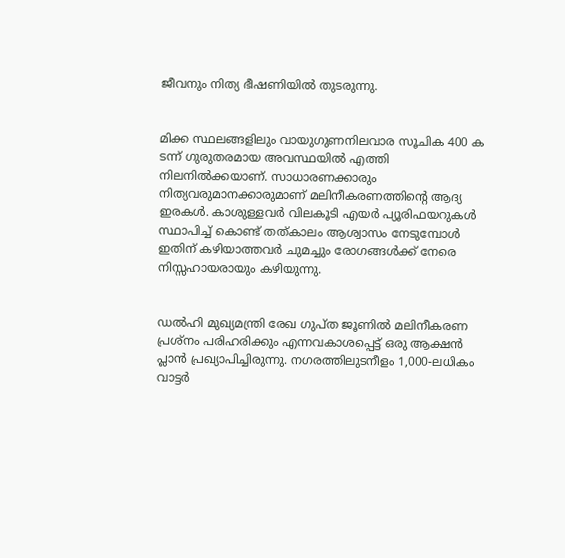ജീവനും നിത്യ ഭീഷണിയിൽ തുടരുന്നു.


മിക്ക സ്ഥലങ്ങളിലും വായുഗുണനിലവാര സൂചിക 400 ക ടന്ന് ഗുരുതരമായ അവസ്ഥയിൽ എത്തി നിലനിൽക്കയാണ്. സാധാരണക്കാരും നിത്യവരുമാനക്കാരുമാണ് മലിനീകരണത്തിന്റെ ആദ്യ ഇരകൾ. കാശുള്ളവർ വിലകൂടി എയർ പ്യൂരിഫയറുകൾ സ്ഥാപിച്ച് കൊണ്ട് തത്കാലം ആശ്വാസം നേടുമ്പോൾ ഇതിന് കഴിയാത്തവർ ചുമച്ചും രോഗങ്ങൾക്ക് നേരെ നിസ്സഹായരായും കഴിയുന്നു.


ഡൽഹി മുഖ്യമന്ത്രി രേഖ ഗുപ്ത ജൂണിൽ മലിനീകരണ പ്രശ്നം പരിഹരിക്കും എന്നവകാശപ്പെട്ട് ഒരു ആക്ഷൻ പ്ലാൻ പ്രഖ്യാപിച്ചിരുന്നു. നഗരത്തിലുടനീളം 1,000-ലധികം വാട്ടർ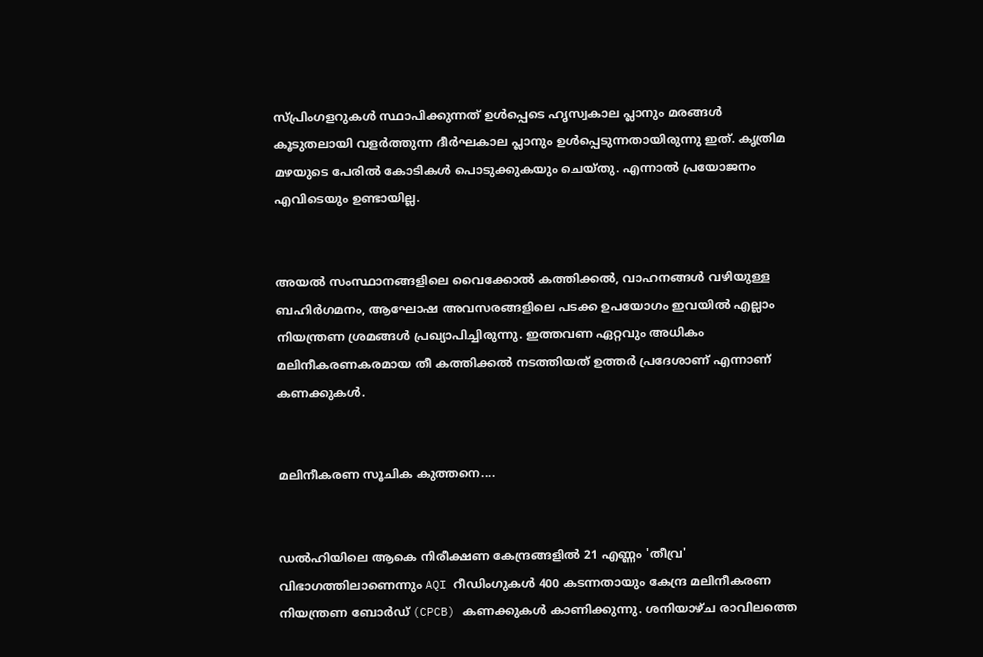സ്പ്രിംഗളറുകൾ സ്ഥാപിക്കുന്നത് ഉൾപ്പെടെ ഹൃസ്വകാല പ്ലാനും മരങ്ങൾ കൂടുതലായി വളർത്തുന്ന ദീർഘകാല പ്ലാനും ഉൾപ്പെടുന്നതായിരുന്നു ഇത്. കൃത്രിമ മഴയുടെ പേരിൽ കോടികൾ പൊടുക്കുകയും ചെയ്തു. എന്നാൽ പ്രയോജനം എവിടെയും ഉണ്ടായില്ല.


അയൽ സംസ്ഥാനങ്ങളിലെ വൈക്കോൽ കത്തിക്കൽ, വാഹനങ്ങൾ വഴിയുള്ള ബഹിർഗമനം, ആഘോഷ അവസരങ്ങളിലെ പടക്ക ഉപയോഗം ഇവയിൽ എല്ലാം നിയന്ത്രണ ശ്രമങ്ങൾ പ്രഖ്യാപിച്ചിരുന്നു. ഇത്തവണ ഏറ്റവും അധികം മലിനീകരണകരമായ തീ കത്തിക്കൽ നടത്തിയത് ഉത്തർ പ്രദേശാണ് എന്നാണ് കണക്കുകൾ.


മലിനീകരണ സൂചിക കുത്തനെ....


ഡൽഹിയിലെ ആകെ നിരീക്ഷണ കേന്ദ്രങ്ങളിൽ 21 എണ്ണം 'തീവ്ര' വിഭാഗത്തിലാണെന്നും AQI റീഡിംഗുകൾ 400 കടന്നതായും കേന്ദ്ര മലിനീകരണ നിയന്ത്രണ ബോർഡ് (CPCB) കണക്കുകൾ കാണിക്കുന്നു. ശനിയാഴ്ച രാവിലത്തെ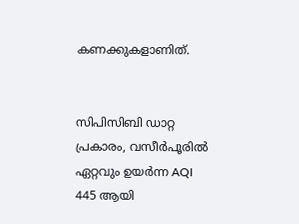കണക്കുകളാണിത്.


സിപിസിബി ഡാറ്റ പ്രകാരം, വസീർപൂരിൽ ഏറ്റവും ഉയർന്ന AQI 445 ആയി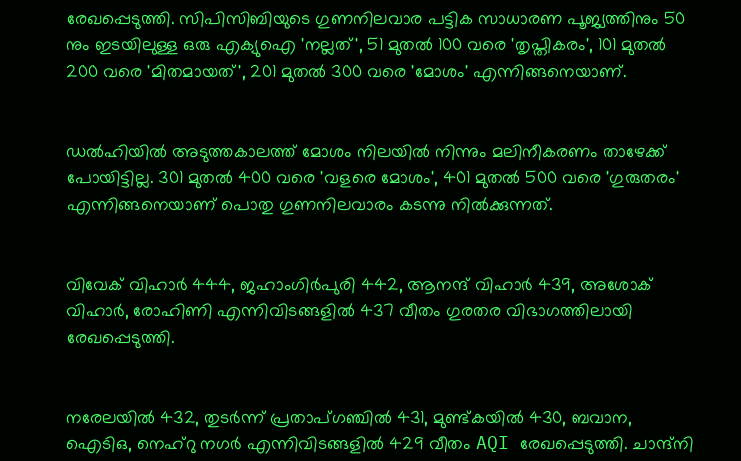രേഖപ്പെടുത്തി. സിപിസിബിയുടെ ഗുണനിലവാര പട്ടിക സാധാരണ പൂജ്യത്തിനും 50 നും ഇടയിലുള്ള ഒരു എക്യുഐ 'നല്ലത്', 51 മുതൽ 100 വരെ 'തൃപ്തികരം', 101 മുതൽ 200 വരെ 'മിതമായത്', 201 മുതൽ 300 വരെ 'മോശം' എന്നിങ്ങനെയാണ്.


ഡൽഹിയിൽ അടുത്തകാലത്ത് മോശം നിലയിൽ നിന്നും മലിനീകരണം താഴേക്ക് പോയിട്ടില്ല. 301 മുതൽ 400 വരെ 'വളരെ മോശം', 401 മുതൽ 500 വരെ 'ഗുരുതരം' എന്നിങ്ങനെയാണ് പൊതു ഗുണനിലവാരം കടന്നു നിൽക്കുന്നത്.


വിവേക് വിഹാർ 444, ജഹാംഗിർപുരി 442, ആനന്ദ് വിഹാർ 439, അശോക് വിഹാർ, രോഹിണി എന്നിവിടങ്ങളിൽ 437 വീതം ഗുരതര വിഭാഗത്തിലായി രേഖപ്പെടുത്തി.


നരേലയിൽ 432, തുടർന്ന് പ്രതാപ്ഗഞ്ചിൽ 431, മുണ്ട്കയിൽ 430, ബവാന, ഐടിഒ, നെഹ്‌റു നഗർ എന്നിവിടങ്ങളിൽ 429 വീതം AQI രേഖപ്പെടുത്തി. ചാന്ദ്‌നി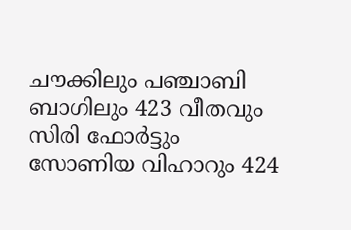ചൗക്കിലും പഞ്ചാബി ബാഗിലും 423 വീതവും സിരി ഫോർട്ടും സോണിയ വിഹാറും 424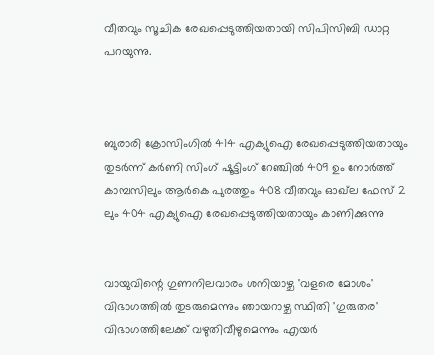വീതവും സൂചിക രേഖപ്പെടുത്തിയതായി സിപിസിബി ഡാറ്റ പറയുന്നു.



ബുരാരി ക്രോസിംഗിൽ 414 എക്യുഐ രേഖപ്പെടുത്തിയതായും തുടർന്ന് കർണി സിംഗ് ഷൂട്ടിംഗ് റേഞ്ചിൽ 409 ഉം നോർത്ത് കാമ്പസിലും ആർകെ പുരത്തും 408 വീതവും ഓഖ്‌ല ഫേസ് 2 ലും 404 എക്യുഐ രേഖപ്പെടുത്തിയതായും കാണിക്കുന്നു


വായുവിന്റെ ഗുണനിലവാരം ശനിയാഴ്ച 'വളരെ മോശം' വിഭാഗത്തിൽ തുടരുമെന്നും ഞായറാഴ്ച സ്ഥിതി 'ഗുരുതര' വിഭാഗത്തിലേക്ക് വഴുതിവീഴുമെന്നും എയർ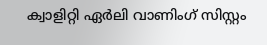ക്വാളിറ്റി ഏർലി വാണിംഗ് സിസ്റ്റം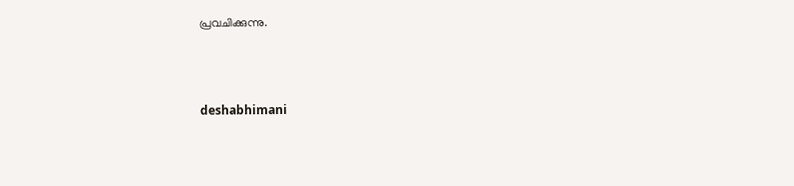പ്രവചിക്കുന്നു.



deshabhimani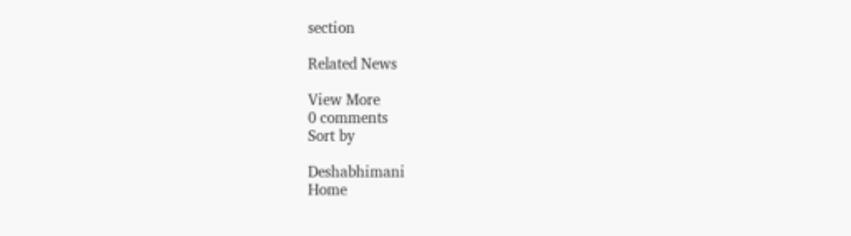section

Related News

View More
0 comments
Sort by

Deshabhimani
Home